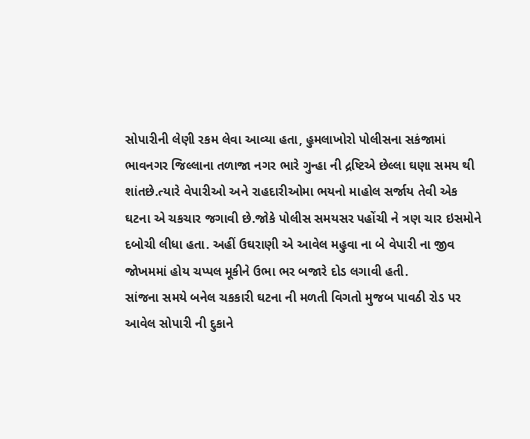સોપારીની લેણી રકમ લેવા આવ્યા હતા, હુમલાખોરો પોલીસના સકંજામાં
ભાવનગર જિલ્લાના તળાજા નગર ભારે ગુન્હા ની દ્રષ્ટિએ છેલ્લા ઘણા સમય થી શાંતછે.ત્યારે વેપારીઓ અને રાહદારીઓમા ભયનો માહોલ સર્જાય તેવી એક ઘટના એ ચકચાર જગાવી છે.જોકે પોલીસ સમયસર પહોંચી ને ત્રણ ચાર ઇસમોને દબોચી લીધા હતા. અહીં ઉઘરાણી એ આવેલ મહુવા ના બે વેપારી ના જીવ જોખમમાં હોય ચપ્પલ મૂકીને ઉભા ભર બજારે દોડ લગાવી હતી.
સાંજના સમયે બનેલ ચકકારી ઘટના ની મળતી વિગતો મુજબ પાવઠી રોડ પર આવેલ સોપારી ની દુકાને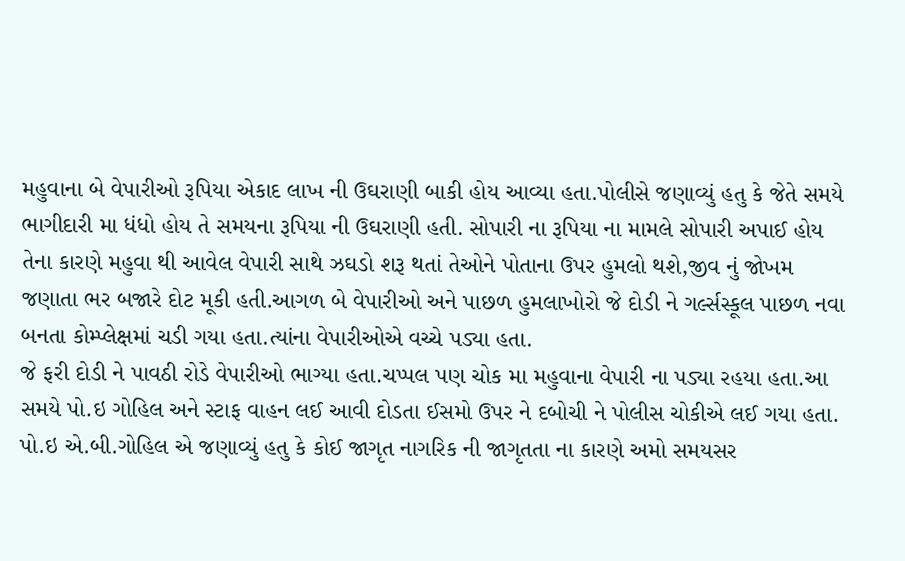મહુવાના બે વેપારીઓ રૂપિયા એકાદ લાખ ની ઉઘરાણી બાકી હોય આવ્યા હતા.પોલીસે જણાવ્યું હતુ કે જેતે સમયે ભાગીદારી મા ધંધો હોય તે સમયના રૂપિયા ની ઉઘરાણી હતી. સોપારી ના રૂપિયા ના મામલે સોપારી અપાઈ હોય તેના કારણે મહુવા થી આવેલ વેપારી સાથે ઝઘડો શરૂ થતાં તેઓને પોતાના ઉપર હુમલો થશે,જીવ નું જોખમ જણાતા ભર બજારે દોટ મૂકી હતી.આગળ બે વેપારીઓ અને પાછળ હુમલાખોરો જે દોડી ને ગર્લ્સસ્કૂલ પાછળ નવા બનતા કોમ્પ્લેક્ષમાં ચડી ગયા હતા.ત્યાંના વેપારીઓએ વચ્ચે પડ્યા હતા.
જે ફરી દોડી ને પાવઠી રોડે વેપારીઓ ભાગ્યા હતા.ચપ્પલ પણ ચોક મા મહુવાના વેપારી ના પડ્યા રહયા હતા.આ સમયે પો.ઇ ગોહિલ અને સ્ટાફ વાહન લઈ આવી દોડતા ઈસમો ઉપર ને દબોચી ને પોલીસ ચોકીએ લઈ ગયા હતા.
પો.ઇ એ.બી.ગોહિલ એ જણાવ્યું હતુ કે કોઈ જાગૃત નાગરિક ની જાગૃતતા ના કારણે અમો સમયસર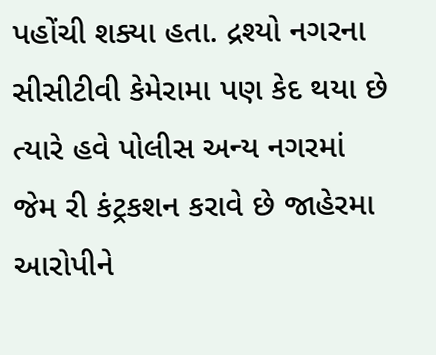પહોંચી શક્યા હતા. દ્રશ્યો નગરના સીસીટીવી કેમેરામા પણ કેદ થયા છે ત્યારે હવે પોલીસ અન્ય નગરમાં જેમ રી કંટ્રકશન કરાવે છે જાહેરમા આરોપીને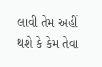લાવી તેમ અહીં થશે કે કેમ તેવા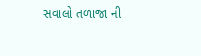સવાલો તળાજા ની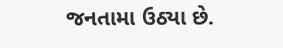જનતામા ઉઠ્યા છે.